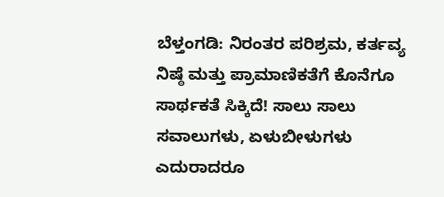ಬೆಳ್ತಂಗಡಿ: ನಿರಂತರ ಪರಿಶ್ರಮ, ಕರ್ತವ್ಯ ನಿಷ್ಠೆ ಮತ್ತು ಪ್ರಾಮಾಣಿಕತೆಗೆ ಕೊನೆಗೂ ಸಾರ್ಥಕತೆ ಸಿಕ್ಕಿದೆ! ಸಾಲು ಸಾಲು ಸವಾಲುಗಳು, ಏಳುಬೀಳುಗಳು ಎದುರಾದರೂ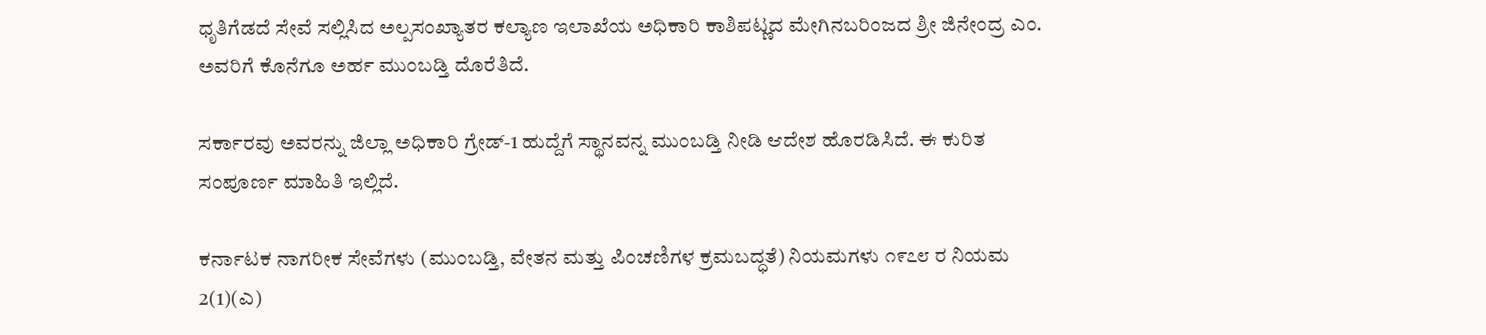ಧೃತಿಗೆಡದೆ ಸೇವೆ ಸಲ್ಲಿಸಿದ ಅಲ್ಪಸಂಖ್ಯಾತರ ಕಲ್ಯಾಣ ಇಲಾಖೆಯ ಅಧಿಕಾರಿ ಕಾಶಿಪಟ್ಣದ ಮೇಗಿನಬರಿಂಜದ ಶ್ರೀ ಜಿನೇಂದ್ರ ಎಂ. ಅವರಿಗೆ ಕೊನೆಗೂ ಅರ್ಹ ಮುಂಬಡ್ತಿ ದೊರೆತಿದೆ.

ಸರ್ಕಾರವು ಅವರನ್ನು ಜಿಲ್ಲಾ ಅಧಿಕಾರಿ ಗ್ರೇಡ್-1 ಹುದ್ದೆಗೆ ಸ್ಥಾನವನ್ನ ಮುಂಬಡ್ತಿ ನೀಡಿ ಆದೇಶ ಹೊರಡಿಸಿದೆ. ಈ ಕುರಿತ ಸಂಪೂರ್ಣ ಮಾಹಿತಿ ಇಲ್ಲಿದೆ.

ಕರ್ನಾಟಕ ನಾಗರೀಕ ಸೇವೆಗಳು (ಮುಂಬಡ್ತಿ, ವೇತನ ಮತ್ತು ಪಿಂಚಣಿಗಳ ಕ್ರಮಬದ್ಧತೆ) ನಿಯಮಗಳು ೧೯೭೮ ರ ನಿಯಮ 2(1)(ಎ)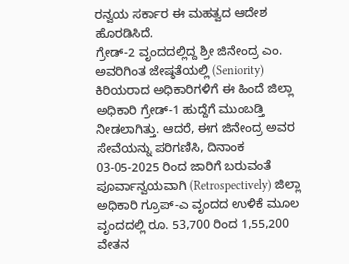ರನ್ವಯ ಸರ್ಕಾರ ಈ ಮಹತ್ವದ ಆದೇಶ ಹೊರಡಿಸಿದೆ.
ಗ್ರೇಡ್-2 ವೃಂದದಲ್ಲಿದ್ದ ಶ್ರೀ ಜಿನೇಂದ್ರ ಎಂ. ಅವರಿಗಿಂತ ಜೇಷ್ಠತೆಯಲ್ಲಿ (Seniority) ಕಿರಿಯರಾದ ಅಧಿಕಾರಿಗಳಿಗೆ ಈ ಹಿಂದೆ ಜಿಲ್ಲಾ ಅಧಿಕಾರಿ ಗ್ರೇಡ್-1 ಹುದ್ದೆಗೆ ಮುಂಬಡ್ತಿ ನೀಡಲಾಗಿತ್ತು. ಆದರೆ, ಈಗ ಜಿನೇಂದ್ರ ಅವರ ಸೇವೆಯನ್ನು ಪರಿಗಣಿಸಿ, ದಿನಾಂಕ 03-05-2025 ರಿಂದ ಜಾರಿಗೆ ಬರುವಂತೆ ಪೂರ್ವಾನ್ವಯವಾಗಿ (Retrospectively) ಜಿಲ್ಲಾ ಅಧಿಕಾರಿ ಗ್ರೂಪ್-ಎ ವೃಂದದ ಉಳಿಕೆ ಮೂಲ ವೃಂದದಲ್ಲಿ ರೂ. 53,700 ರಿಂದ 1,55,200 ವೇತನ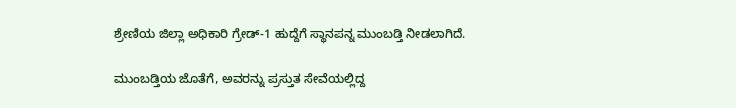ಶ್ರೇಣಿಯ ಜಿಲ್ಲಾ ಅಧಿಕಾರಿ ಗ್ರೇಡ್-1 ಹುದ್ದೆಗೆ ಸ್ಥಾನಪನ್ನ ಮುಂಬಡ್ತಿ ನೀಡಲಾಗಿದೆ.

ಮುಂಬಡ್ತಿಯ ಜೊತೆಗೆ, ಅವರನ್ನು ಪ್ರಸ್ತುತ ಸೇವೆಯಲ್ಲಿದ್ದ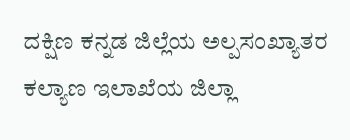ದಕ್ಷಿಣ ಕನ್ನಡ ಜಿಲ್ಲೆಯ ಅಲ್ಪಸಂಖ್ಯಾತರ ಕಲ್ಯಾಣ ಇಲಾಖೆಯ ಜಿಲ್ಲಾ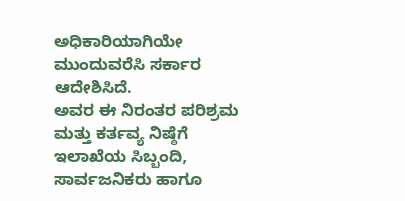ಅಧಿಕಾರಿಯಾಗಿಯೇ ಮುಂದುವರೆಸಿ ಸರ್ಕಾರ ಆದೇಶಿಸಿದೆ.
ಅವರ ಈ ನಿರಂತರ ಪರಿಶ್ರಮ ಮತ್ತು ಕರ್ತವ್ಯ ನಿಷ್ಠೆಗೆ ಇಲಾಖೆಯ ಸಿಬ್ಬಂದಿ, ಸಾರ್ವಜನಿಕರು ಹಾಗೂ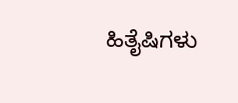ಹಿತೈಷಿಗಳು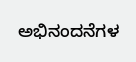ಅಭಿನಂದನೆಗಳ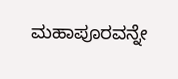ಮಹಾಪೂರವನ್ನೇ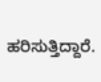ಹರಿಸುತ್ತಿದ್ದಾರೆ.